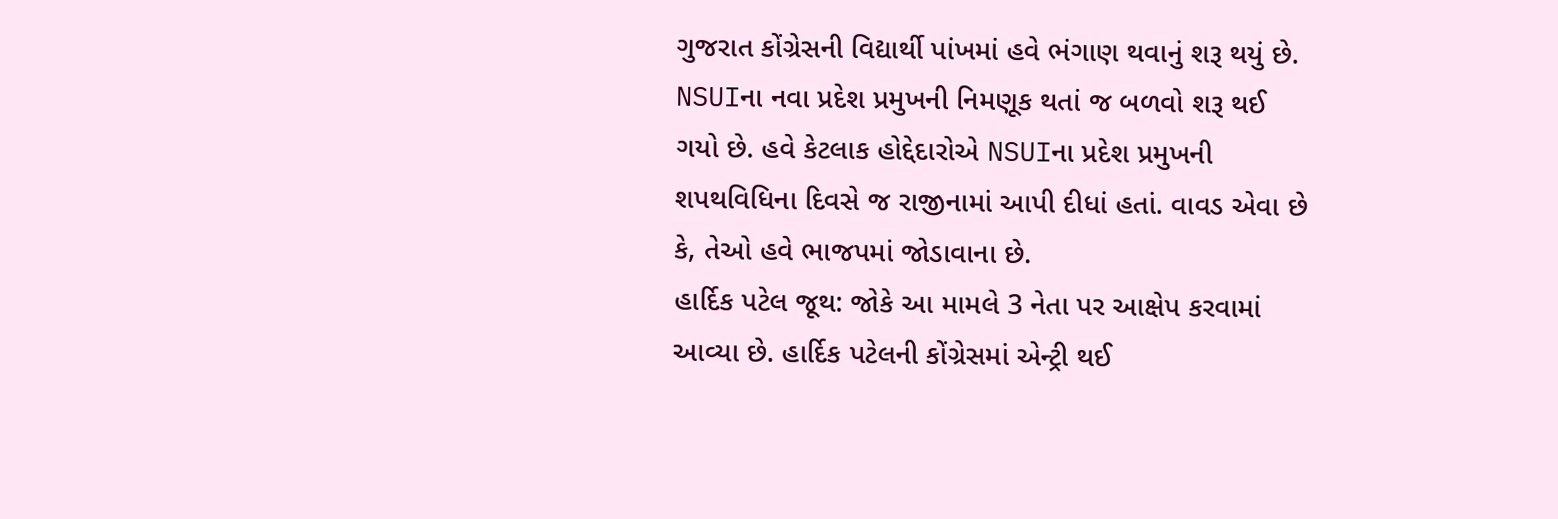ગુજરાત કોંગ્રેસની વિદ્યાર્થી પાંખમાં હવે ભંગાણ થવાનું શરૂ થયું છે. NSUIના નવા પ્રદેશ પ્રમુખની નિમણૂક થતાં જ બળવો શરૂ થઈ ગયો છે. હવે કેટલાક હોદ્દેદારોએ NSUIના પ્રદેશ પ્રમુખની શપથવિધિના દિવસે જ રાજીનામાં આપી દીધાં હતાં. વાવડ એવા છે કે, તેઓ હવે ભાજપમાં જોડાવાના છે.
હાર્દિક પટેલ જૂથ: જોકે આ મામલે 3 નેતા પર આક્ષેપ કરવામાં આવ્યા છે. હાર્દિક પટેલની કોંગ્રેસમાં એન્ટ્રી થઈ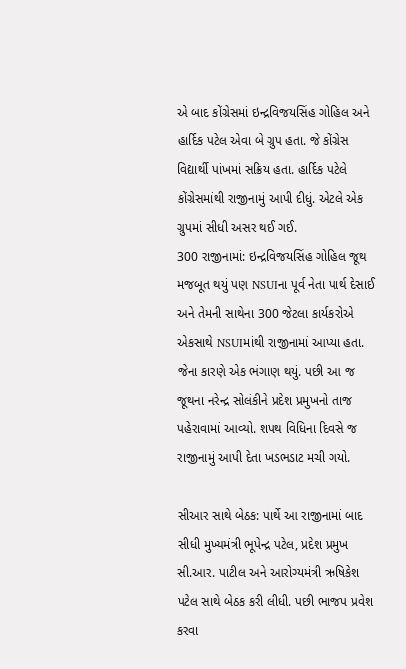એ બાદ કોંગ્રેસમાં ઇન્દ્રવિજયસિંહ ગોહિલ અને હાર્દિક પટેલ એવા બે ગ્રુપ હતા. જે કોંગ્રેસ વિદ્યાર્થી પાંખમાં સક્રિય હતા. હાર્દિક પટેલે કોંગ્રેસમાંથી રાજીનામું આપી દીધું. એટલે એક ગ્રુપમાં સીધી અસર થઈ ગઈ.
300 રાજીનામાં: ઇન્દ્રવિજયસિંહ ગોહિલ જૂથ મજબૂત થયું પણ NSUIના પૂર્વ નેતા પાર્થ દેસાઈ અને તેમની સાથેના 300 જેટલા કાર્યકરોએ એકસાથે NSUIમાંથી રાજીનામાં આપ્યા હતા. જેના કારણે એક ભંગાણ થયું. પછી આ જ જૂથના નરેન્દ્ર સોલંકીને પ્રદેશ પ્રમુખનો તાજ પહેરાવામાં આવ્યો. શપથ વિધિના દિવસે જ રાજીનામું આપી દેતા ખડભડાટ મચી ગયો.

સીઆર સાથે બેઠક: પાર્થે આ રાજીનામાં બાદ સીધી મુખ્યમંત્રી ભૂપેન્દ્ર પટેલ, પ્રદેશ પ્રમુખ સી.આર. પાટીલ અને આરોગ્યમંત્રી ઋષિકેશ પટેલ સાથે બેઠક કરી લીધી. પછી ભાજપ પ્રવેશ કરવા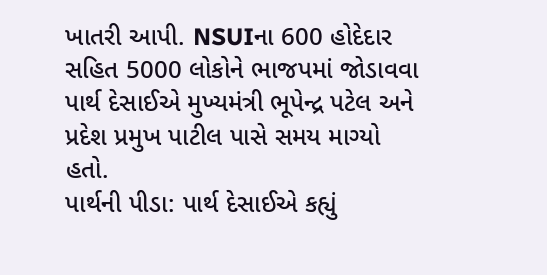ખાતરી આપી. NSUIના 600 હોદેદાર સહિત 5000 લોકોને ભાજપમાં જોડાવવા પાર્થ દેસાઈએ મુખ્યમંત્રી ભૂપેન્દ્ર પટેલ અને પ્રદેશ પ્રમુખ પાટીલ પાસે સમય માગ્યો હતો.
પાર્થની પીડા: પાર્થ દેસાઈએ કહ્યું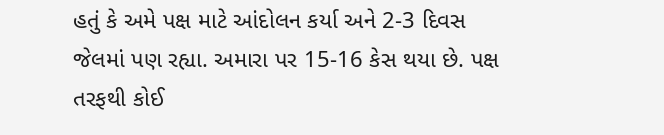હતું કે અમે પક્ષ માટે આંદોલન કર્યા અને 2-3 દિવસ જેલમાં પણ રહ્યા. અમારા પર 15-16 કેસ થયા છે. પક્ષ તરફથી કોઈ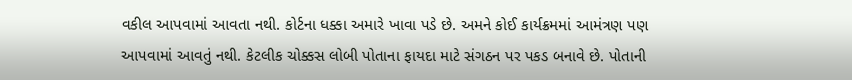વકીલ આપવામાં આવતા નથી. કોર્ટના ધક્કા અમારે ખાવા પડે છે. અમને કોઈ કાર્યક્રમમાં આમંત્રણ પણ આપવામાં આવતું નથી. કેટલીક ચોક્કસ લોબી પોતાના ફાયદા માટે સંગઠન પર પકડ બનાવે છે. પોતાની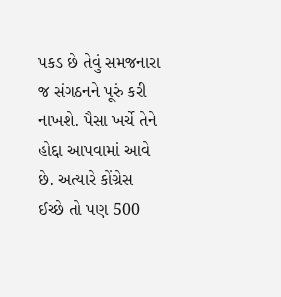પકડ છે તેવું સમજનારા જ સંગઠનને પૂરું કરી નાખશે. પૈસા ખર્ચે તેને હોદ્દા આપવામાં આવે છે. અત્યારે કોંગ્રેસ ઈચ્છે તો પણ 500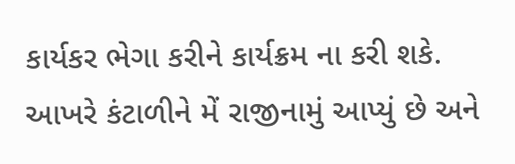કાર્યકર ભેગા કરીને કાર્યક્રમ ના કરી શકે. આખરે કંટાળીને મેં રાજીનામું આપ્યું છે અને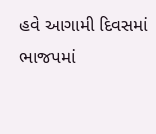હવે આગામી દિવસમાં ભાજપમાં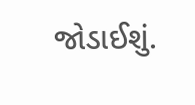જોડાઈશું.